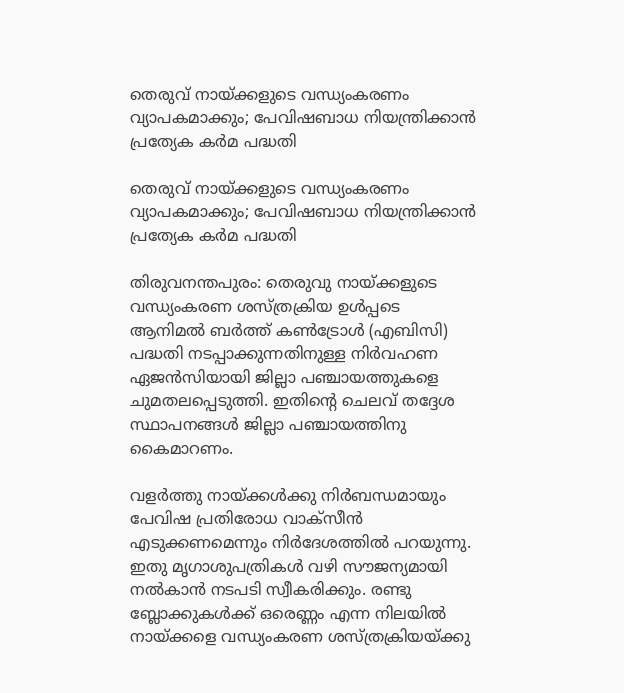തെരുവ് നായ്ക്കളുടെ വന്ധ്യംകരണം വ്യാപകമാക്കും; പേവിഷബാധ നിയന്ത്രിക്കാന്‍ പ്രത്യേക കര്‍മ പദ്ധതി

തെരുവ് നായ്ക്കളുടെ വന്ധ്യംകരണം വ്യാപകമാക്കും; പേവിഷബാധ നിയന്ത്രിക്കാന്‍ പ്രത്യേക കര്‍മ പദ്ധതി

തിരുവനന്തപുരം: തെരുവു നായ്ക്കളുടെ വന്ധ്യംകരണ ശസ്ത്രക്രിയ ഉള്‍പ്പടെ ആനിമല്‍ ബര്‍ത്ത് കണ്‍ട്രോള്‍ (എബിസി) പദ്ധതി നടപ്പാക്കുന്നതിനുള്ള നിര്‍വഹണ ഏജന്‍സിയായി ജില്ലാ പഞ്ചായത്തുകളെ ചുമതലപ്പെടുത്തി. ഇതിന്റെ ചെലവ് തദ്ദേശ സ്ഥാപനങ്ങള്‍ ജില്ലാ പഞ്ചായത്തിനു കൈമാറണം.

വളര്‍ത്തു നായ്ക്കള്‍ക്കു നിര്‍ബന്ധമായും പേവിഷ പ്രതിരോധ വാക്‌സീന്‍ എടുക്കണമെന്നും നിര്‍ദേശത്തില്‍ പറയുന്നു. ഇതു മൃഗാശുപത്രികള്‍ വഴി സൗജന്യമായി നല്‍കാന്‍ നടപടി സ്വീകരിക്കും. രണ്ടു ബ്ലോക്കുകള്‍ക്ക് ഒരെണ്ണം എന്ന നിലയില്‍ നായ്ക്കളെ വന്ധ്യംകരണ ശസ്ത്രക്രിയയ്ക്കു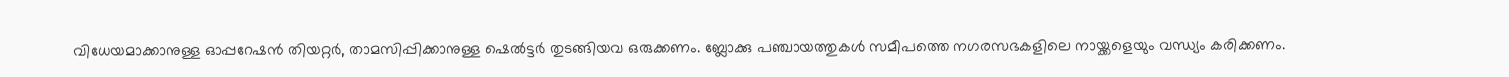വിധേയമാക്കാനുള്ള ഓപ്പറേഷന്‍ തിയറ്റര്‍, താമസിപ്പിക്കാനുള്ള ഷെല്‍ട്ടര്‍ തുടങ്ങിയവ ഒരുക്കണം. ബ്ലോക്കു പഞ്ചായത്തുകള്‍ സമീപത്തെ നഗരസഭകളിലെ നായ്ക്കളെയും വന്ധ്യം കരിക്കണം.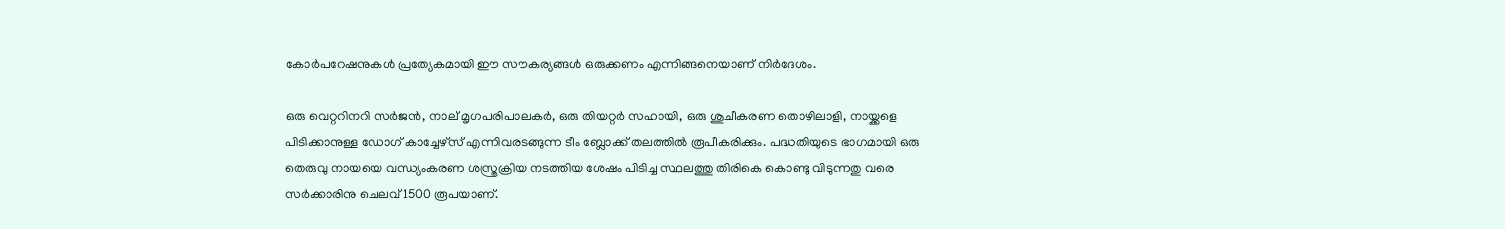കോര്‍പറേഷനുകള്‍ പ്രത്യേകമായി ഈ സൗകര്യങ്ങള്‍ ഒരുക്കണം എന്നിങ്ങനെയാണ് നിര്‍ദേശം.

ഒരു വെറ്ററിനറി സര്‍ജന്‍, നാല് മൃഗപരിപാലകര്‍, ഒരു തിയറ്റര്‍ സഹായി, ഒരു ശുചീകരണ തൊഴിലാളി, നായ്ക്കളെ പിടിക്കാനുള്ള ഡോഗ് കാച്ചേഴ്‌സ് എന്നിവരടങ്ങുന്ന ടീം ബ്ലോക്ക് തലത്തില്‍ രൂപീകരിക്കും. പദ്ധതിയുടെ ഭാഗമായി ഒരു തെരുവു നായയെ വന്ധ്യംകരണ ശസ്ത്രക്രിയ നടത്തിയ ശേഷം പിടിച്ച സ്ഥലത്തു തിരികെ കൊണ്ടു വിടുന്നതു വരെ സര്‍ക്കാരിനു ചെലവ് 1500 രൂപയാണ്.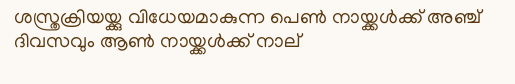ശസ്ത്രക്രിയയ്ക്കു വിധേയമാകുന്ന പെണ്‍ നായ്ക്കള്‍ക്ക് അഞ്ച് ദിവസവും ആണ്‍ നായ്ക്കള്‍ക്ക് നാല്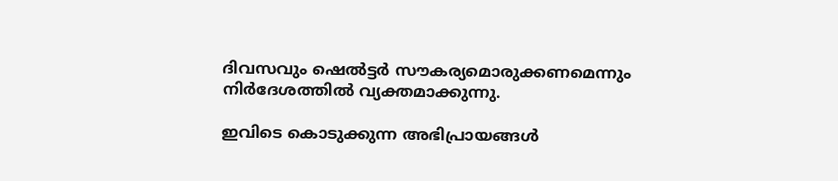ദിവസവും ഷെല്‍ട്ടര്‍ സൗകര്യമൊരുക്കണമെന്നും നിര്‍ദേശത്തില്‍ വ്യക്തമാക്കുന്നു.

ഇവിടെ കൊടുക്കുന്ന അഭിപ്രായങ്ങള്‍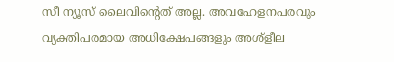സീ ന്യൂസ് ലൈവിന്റെത് അല്ല. അവഹേളനപരവും വ്യക്തിപരമായ അധിക്ഷേപങ്ങളും അശ്‌ളീല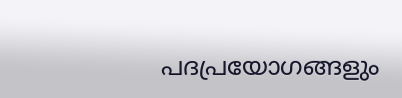പദപ്രയോഗങ്ങളും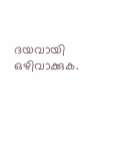ദയവായി ഒഴിവാക്കുക.